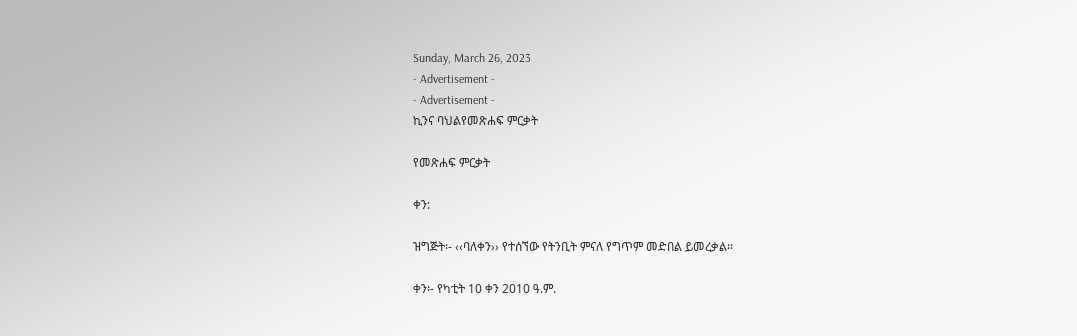Sunday, March 26, 2023
- Advertisement -
- Advertisement -
ኪንና ባህልየመጽሐፍ ምርቃት

የመጽሐፍ ምርቃት

ቀን:

ዝግጅት፡- ‹‹ባለቀን›› የተሰኘው የትንቢት ምናለ የግጥም መድበል ይመረቃል፡፡

ቀን፡- የካቲት 10 ቀን 2010 ዓ.ም.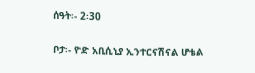ሰዓት፡- 2፡30

ቦታ፡- ዮድ አቢሲኒያ ኢንተርናሽናል ሆቴል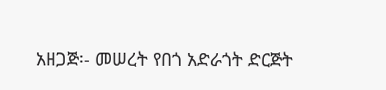አዘጋጅ፡- መሠረት የበጎ አድራጎት ድርጅት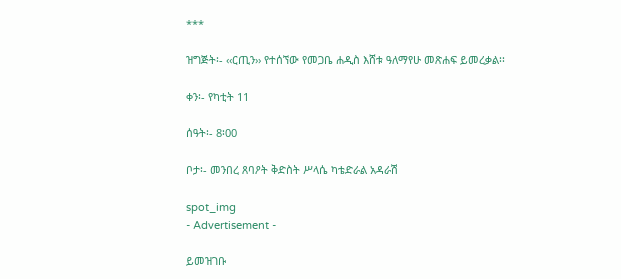***

ዝግጅት፡- ‹‹ርጢን›› የተሰኘው የመጋቤ ሐዲስ እሸቱ ዓለማየሁ መጽሐፍ ይመረቃል፡፡

ቀን፡- የካቲት 11

ሰዓት፡- 8፡00

ቦታ፡- መንበረ ጸባዖት ቅድስት ሥላሴ ካቴድራል አዳራሽ

spot_img
- Advertisement -

ይመዝገቡ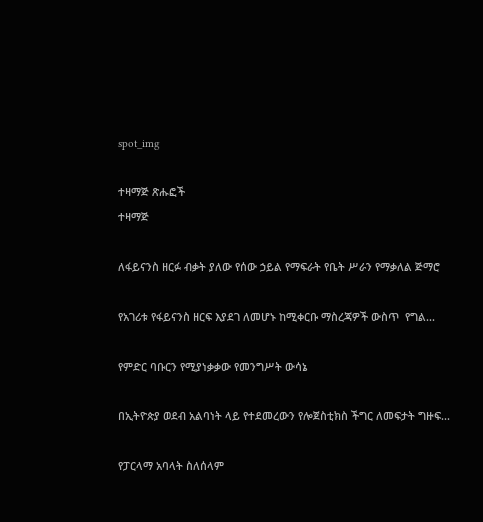spot_img

ተዛማጅ ጽሑፎች
ተዛማጅ

ለፋይናንስ ዘርፉ ብቃት ያለው የሰው ኃይል የማፍራት የቤት ሥራን የማቃለል ጅማሮ

የአገሪቱ የፋይናንስ ዘርፍ እያደገ ለመሆኑ ከሚቀርቡ ማስረጃዎች ውስጥ  የግል...

የምድር ባቡርን የሚያነቃቃው የመንግሥት ውሳኔ

በኢትዮጵያ ወደብ አልባነት ላይ የተደመረውን የሎጀስቲክስ ችግር ለመፍታት ግዙፍ...

የፓርላማ አባላት ስለሰላም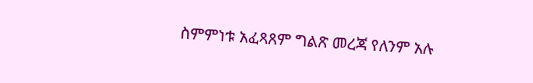ስምምነቱ አፈጻጸም ግልጽ መረጃ የለንም አሉ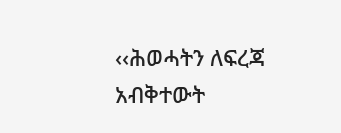‹‹ሕወሓትን ለፍረጃ አብቅተውት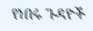የነበሩ ጉዳዮች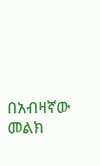በአብዛኛው መልክ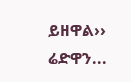ይዘዋል›› ሬድዋን...